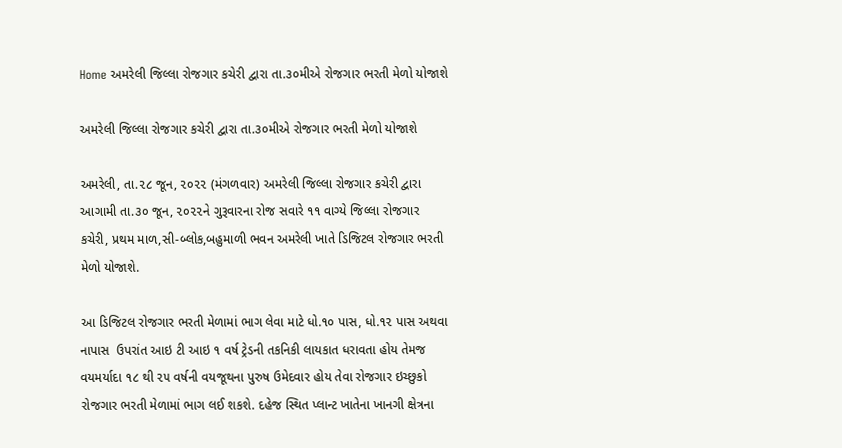Home અમરેલી જિલ્લા રોજગાર કચેરી દ્વારા તા.૩૦મીએ રોજગાર ભરતી મેળો યોજાશે

અમરેલી જિલ્લા રોજગાર કચેરી દ્વારા તા.૩૦મીએ રોજગાર ભરતી મેળો યોજાશે

અમરેલી, તા.૨૮ જૂન, ૨૦૨૨ (મંગળવાર) અમરેલી જિલ્લા રોજગાર કચેરી દ્વારા આગામી તા.૩૦ જૂન, ૨૦૨૨ને ગુરૂવારના રોજ સવારે ૧૧ વાગ્યે જિલ્લા રોજગાર કચેરી, પ્રથમ માળ,સી-બ્લોક,બહુમાળી ભવન અમરેલી ખાતે ડિજિટલ રોજગાર ભરતી મેળો યોજાશે.

આ ડિજિટલ રોજગાર ભરતી મેળામાં ભાગ લેવા માટે ધો.૧૦ પાસ, ધો.૧૨ પાસ અથવા નાપાસ  ઉપરાંત આઇ ટી આઇ ૧ વર્ષ ટ્રેડની તકનિકી લાયકાત ધરાવતા હોય તેમજ વયમર્યાદા ૧૮ થી ૨૫ વર્ષની વયજૂથના પુરુષ ઉમેદવાર હોય તેવા રોજગાર ઇચ્છુકો રોજગાર ભરતી મેળામાં ભાગ લઈ શકશે. દહેજ સ્થિત પ્લાન્ટ ખાતેના ખાનગી ક્ષેત્રના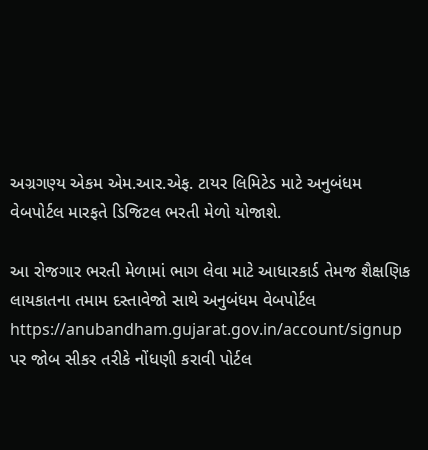અગ્રગણ્ય એકમ એમ.આર.એફ. ટાયર લિમિટેડ માટે અનુબંધમ વેબપોર્ટલ મારફતે ડિજિટલ ભરતી મેળો યોજાશે.

આ રોજગાર ભરતી મેળામાં ભાગ લેવા માટે આધારકાર્ડ તેમજ શૈક્ષણિક લાયકાતના તમામ દસ્તાવેજો સાથે અનુબંધમ વેબપોર્ટલ https://anubandham.gujarat.gov.in/account/signup  પર જોબ સીકર તરીકે નોંધણી કરાવી પોર્ટલ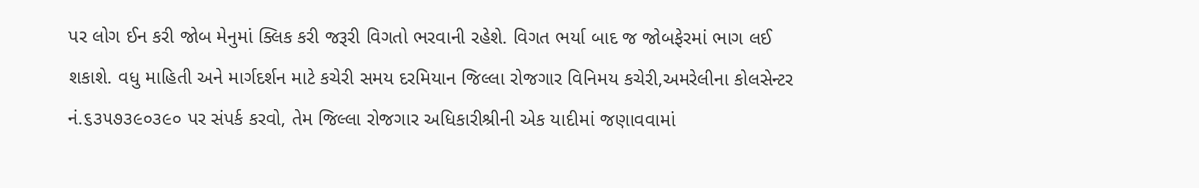પર લોગ ઈન કરી જોબ મેનુમાં ક્લિક કરી જરૂરી વિગતો ભરવાની રહેશે. વિગત ભર્યા બાદ જ જોબફેરમાં ભાગ લઈ શકાશે. વધુ માહિતી અને માર્ગદર્શન માટે કચેરી સમય દરમિયાન જિલ્લા રોજગાર વિનિમય કચેરી,અમરેલીના કોલસેન્ટર નં.૬૩૫૭૩૯૦૩૯૦ પર સંપર્ક કરવો, તેમ જિલ્લા રોજગાર અધિકારીશ્રીની એક યાદીમાં જણાવવામાં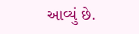આવ્યું છે.